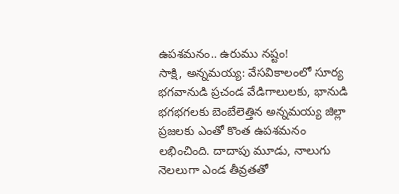ఉపశమనం.. ఉరుము నష్టం!
సాక్షి, అన్నమయ్య: వేసవికాలంలో సూర్య భగవానుడి ప్రచండ వేడిగాలులకు, భానుడి భగభగలకు బెంబేలెత్తిన అన్నమయ్య జిల్లా ప్రజలకు ఎంతో కొంత ఉపశమనం లభించింది. దాదాపు మూడు, నాలుగు నెలలుగా ఎండ తీవ్రతతో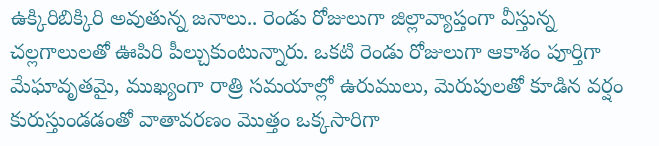ఉక్కిరిబిక్కిరి అవుతున్న జనాలు.. రెండు రోజులుగా జిల్లావ్యాప్తంగా వీస్తున్న చల్లగాలులతో ఊపిరి పీల్చుకుంటున్నారు. ఒకటి రెండు రోజులుగా ఆకాశం పూర్తిగా మేఘావృతమై, ముఖ్యంగా రాత్రి సమయాల్లో ఉరుములు, మెరుపులతో కూడిన వర్షం కురుస్తుండడంతో వాతావరణం మొత్తం ఒక్కసారిగా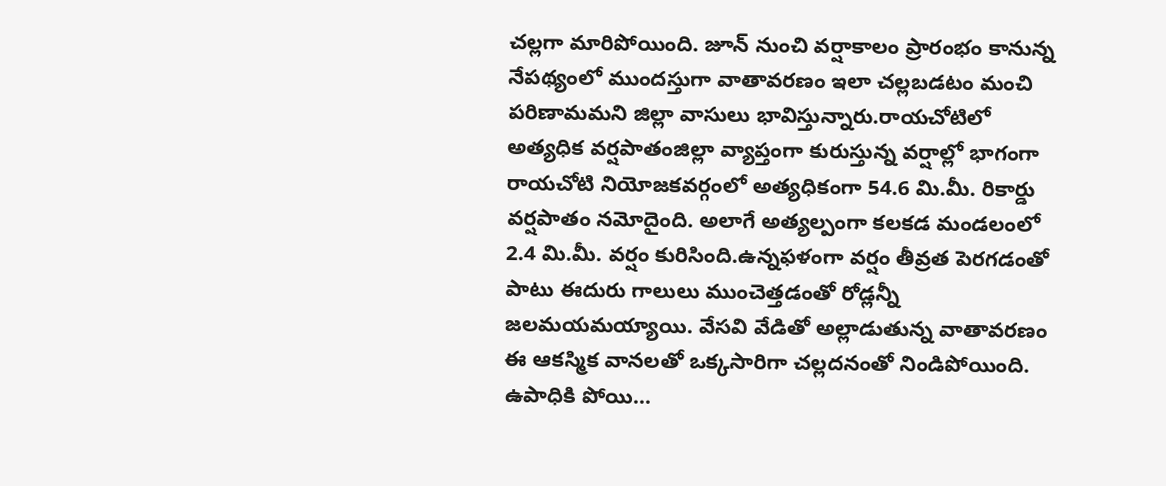చల్లగా మారిపోయింది. జూన్ నుంచి వర్షాకాలం ప్రారంభం కానున్న నేపథ్యంలో ముందస్తుగా వాతావరణం ఇలా చల్లబడటం మంచి పరిణామమని జిల్లా వాసులు భావిస్తున్నారు.రాయచోటిలో అత్యధిక వర్షపాతంజిల్లా వ్యాప్తంగా కురుస్తున్న వర్షాల్లో భాగంగా రాయచోటి నియోజకవర్గంలో అత్యధికంగా 54.6 మి.మీ. రికార్డు వర్షపాతం నమోదైంది. అలాగే అత్యల్పంగా కలకడ మండలంలో 2.4 మి.మీ. వర్షం కురిసింది.ఉన్నఫళంగా వర్షం తీవ్రత పెరగడంతో పాటు ఈదురు గాలులు ముంచెత్తడంతో రోడ్లన్నీ జలమయమయ్యాయి. వేసవి వేడితో అల్లాడుతున్న వాతావరణం ఈ ఆకస్మిక వానలతో ఒక్కసారిగా చల్లదనంతో నిండిపోయింది.
ఉపాధికి పోయి...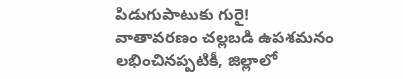పిడుగుపాటుకు గురై!
వాతావరణం చల్లబడి ఉపశమనం లభించినప్పటికీ, జిల్లాలో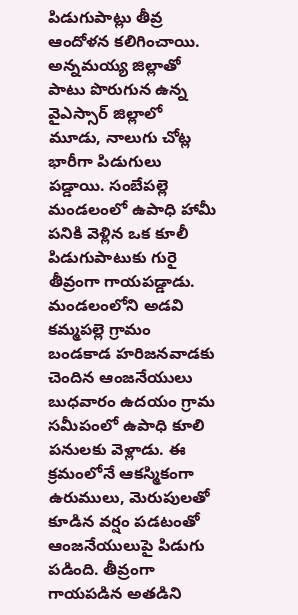పిడుగుపాట్లు తీవ్ర ఆందోళన కలిగించాయి. అన్నమయ్య జిల్లాతో పాటు పొరుగున ఉన్న వైఎస్సార్ జిల్లాలో మూడు, నాలుగు చోట్ల భారీగా పిడుగులు పడ్డాయి. సంబేపల్లె మండలంలో ఉపాధి హామీ పనికి వెళ్లిన ఒక కూలీ పిడుగుపాటుకు గురై తీవ్రంగా గాయపడ్డాడు. మండలంలోని అడవి కమ్మపల్లె గ్రామం బండకాడ హరిజనవాడకు చెందిన ఆంజనేయులు బుధవారం ఉదయం గ్రామ సమీపంలో ఉపాధి కూలి పనులకు వెళ్లాడు. ఈ క్రమంలోనే ఆకస్మికంగా ఉరుములు, మెరుపులతో కూడిన వర్షం పడటంతో ఆంజనేయులుపై పిడుగు పడింది. తీవ్రంగా గాయపడిన అతడిని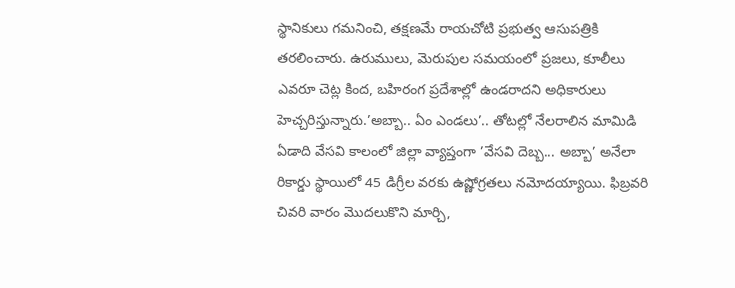స్థానికులు గమనించి, తక్షణమే రాయచోటి ప్రభుత్వ ఆసుపత్రికి తరలించారు. ఉరుములు, మెరుపుల సమయంలో ప్రజలు, కూలీలు ఎవరూ చెట్ల కింద, బహిరంగ ప్రదేశాల్లో ఉండరాదని అధికారులు హెచ్చరిస్తున్నారు.’అబ్బా.. ఏం ఎండలు’.. తోటల్లో నేలరాలిన మామిడి ఏడాది వేసవి కాలంలో జిల్లా వ్యాప్తంగా ’వేసవి దెబ్బ... అబ్బా’ అనేలా రికార్డు స్థాయిలో 45 డిగ్రీల వరకు ఉష్ణోగ్రతలు నమోదయ్యాయి. ఫిబ్రవరి చివరి వారం మొదలుకొని మార్చి,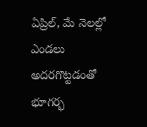ఏప్రిల్, మే నెలల్లో ఎండలు అదరగొట్టడంతో భూగర్భ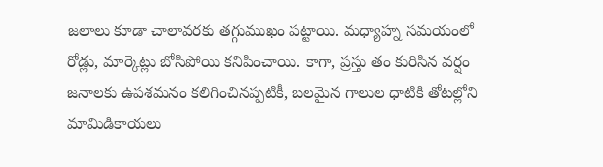జలాలు కూడా చాలావరకు తగ్గుముఖం పట్టాయి. మధ్యాహ్న సమయంలో రోడ్లు, మార్కెట్లు బోసిపోయి కనిపించాయి. కాగా, ప్రస్తు తం కురిసిన వర్షం జనాలకు ఉపశమనం కలిగించినప్పటికీ, బలమైన గాలుల ధాటికి తోటల్లోని మామిడికాయలు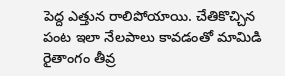పెద్ద ఎత్తున రాలిపోయాయి. చేతికొచ్చిన పంట ఇలా నేలపాలు కావడంతో మామిడి రైతాంగం తీవ్ర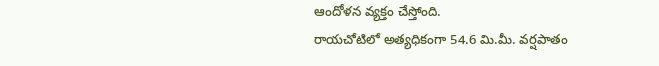ఆందోళన వ్యక్తం చేస్తోంది.
రాయచోటిలో అత్యధికంగా 54.6 మి.మీ. వర్షపాతం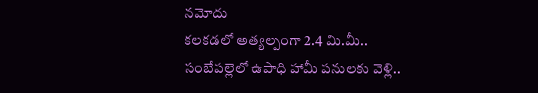నమోదు
కలకడలో అత్యల్పంగా 2.4 మి.మీ..
సంబేపల్లెలో ఉపాధి హామీ పనులకు వెళ్లి..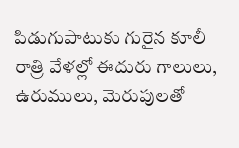పిడుగుపాటుకు గురైన కూలీ
రాత్రి వేళల్లో ఈదురు గాలులు, ఉరుములు, మెరుపులతో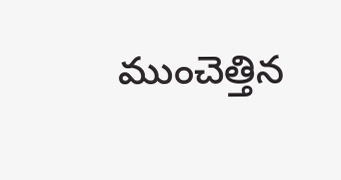ముంచెత్తిన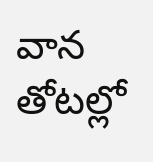వాన
తోటల్లో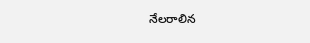నేలరాలిన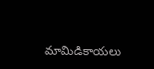మామిడికాయలు